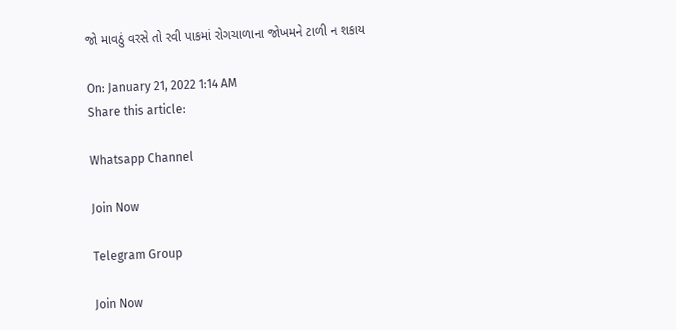જો માવઠું વરસે તો રવી પાકમાં રોગચાળાના જોખમને ટાળી ન શકાય

On: January 21, 2022 1:14 AM
Share this article:

Whatsapp Channel

Join Now

Telegram Group

Join Now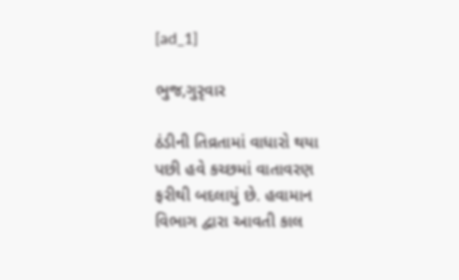[ad_1]

ભુજ,ગુરૃવાર

ઠંડીની તિવ્રતામાં વાધારો થયા પછી હવે કચ્છમાં વાતાવરણ ફરીથી બદલાયું છે. હવામાન વિભાગ દ્વારા આવતી કાલ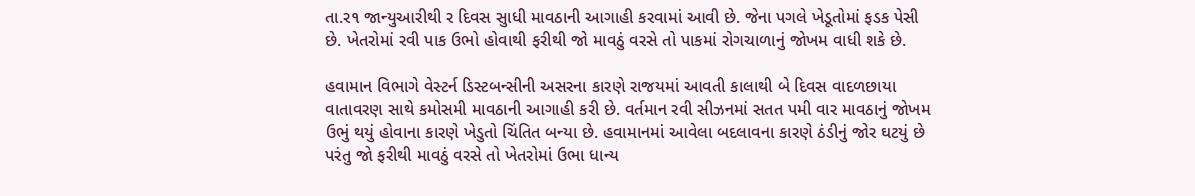તા.ર૧ જાન્યુઆરીથી ર દિવસ સુાધી માવઠાની આગાહી કરવામાં આવી છે. જેના પગલે ખેડૂતોમાં ફડક પેસી છે. ખેતરોમાં રવી પાક ઉભો હોવાથી ફરીથી જો માવઠું વરસે તો પાકમાં રોગચાળાનું જોખમ વાધી શકે છે.

હવામાન વિભાગે વેસ્ટર્ન ડિસ્ટબન્સીની અસરના કારણે રાજયમાં આવતી કાલાથી બે દિવસ વાદળછાયા વાતાવરણ સાથે કમોસમી માવઠાની આગાહી કરી છે. વર્તમાન રવી સીઝનમાં સતત પમી વાર માવઠાનું જોખમ ઉભું થયું હોવાના કારણે ખેડુતો ચિંતિત બન્યા છે. હવામાનમાં આવેલા બદલાવના કારણે ઠંડીનું જોર ઘટયું છે પરંતુ જો ફરીથી માવઠું વરસે તો ખેતરોમાં ઉભા ધાન્ય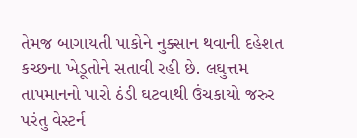તેમજ બાગાયતી પાકોને નુક્સાન થવાની દહેશત કચ્છના ખેડૂતોને સતાવી રહી છે. લઘુત્તમ તાપમાનનો પારો ઠંડી ઘટવાથી ઉંચકાયો જરુર પરંતુ વેસ્ટર્ન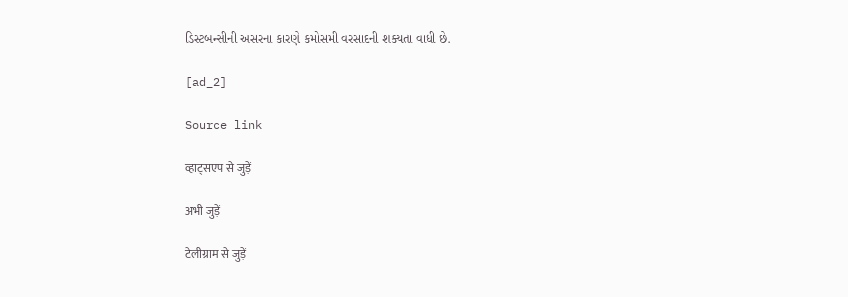ડિસ્ટબન્સીની અસરના કારણે કમોસમી વરસાદની શક્યતા વાધી છે.

[ad_2]

Source link

व्हाट्सएप से जुड़ें

अभी जुड़ें

टेलीग्राम से जुड़ें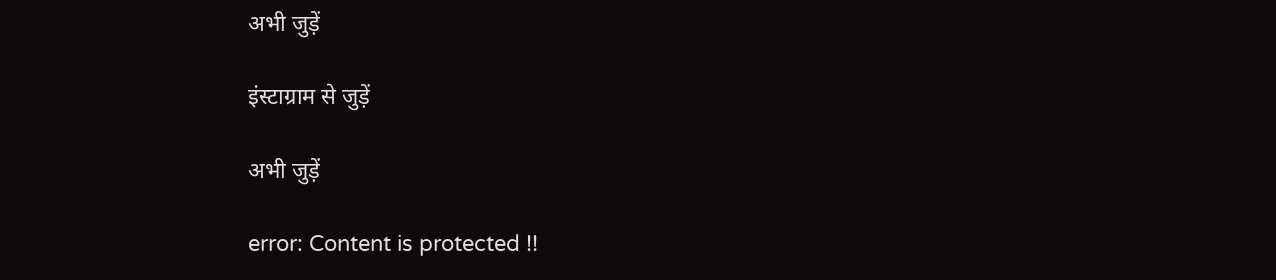अभी जुड़ें

इंस्टाग्राम से जुड़ें

अभी जुड़ें

error: Content is protected !!